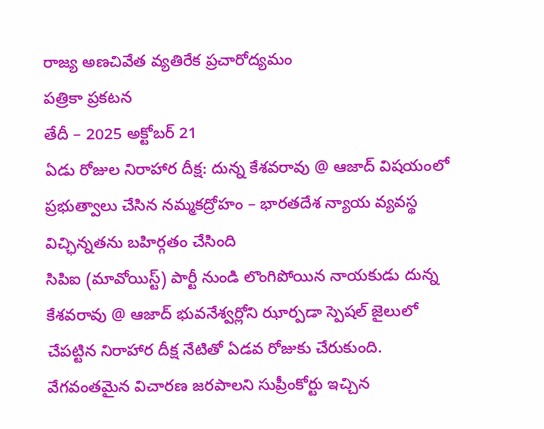రాజ్య అణచివేత వ్యతిరేక ప్రచారోద్యమం
పత్రికా ప్రకటన
తేదీ – 2025 అక్టోబర్ 21
ఏడు రోజుల నిరాహార దీక్ష: దున్న కేశవరావు @ ఆజాద్ విషయంలో ప్రభుత్వాలు చేసిన నమ్మకద్రోహం – భారతదేశ న్యాయ వ్యవస్థ విచ్ఛిన్నతను బహిర్గతం చేసింది
సిపిఐ (మావోయిస్ట్) పార్టీ నుండి లొంగిపోయిన నాయకుడు దున్న కేశవరావు @ ఆజాద్ భువనేశ్వర్లోని ఝార్పడా స్పెషల్ జైలులో చేపట్టిన నిరాహార దీక్ష నేటితో ఏడవ రోజుకు చేరుకుంది.
వేగవంతమైన విచారణ జరపాలని సుప్రీంకోర్టు ఇచ్చిన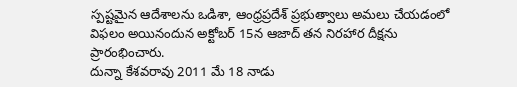స్పష్టమైన ఆదేశాలను ఒడిశా, ఆంధ్రప్రదేశ్ ప్రభుత్వాలు అమలు చేయడంలో విఫలం అయినందున అక్టోబర్ 15న ఆజాద్ తన నిరహార దీక్షను ప్రారంభించారు.
దున్నా కేశవరావు 2011 మే 18 నాడు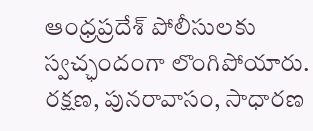ఆంధ్రప్రదేశ్ పోలీసులకు స్వచ్ఛందంగా లొంగిపోయారు. రక్షణ, పునరావాసం, సాధారణ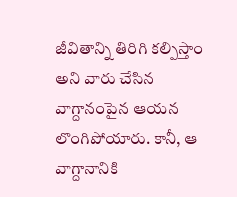జీవితాన్ని తిరిగి కల్పిస్తాం అని వారు చేసిన వాగ్దానంపైన ఆయన లొంగిపోయారు. కానీ, ఆ వాగ్దానానికి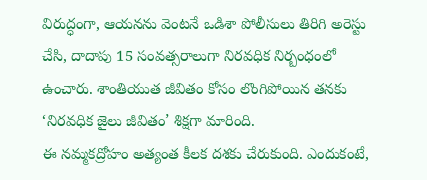విరుద్ధంగా, ఆయనను వెంటనే ఒడిశా పోలీసులు తిరిగి అరెస్టు చేసి, దాదాపు 15 సంవత్సరాలుగా నిరవధిక నిర్బంధంలో ఉంచారు. శాంతియుత జీవితం కోసం లొంగిపోయిన తనకు ‘నిరవధిక జైలు జీవితం’ శిక్షగా మారింది.
ఈ నమ్మకద్రోహం అత్యంత కీలక దశకు చేరుకుంది. ఎందుకంటే,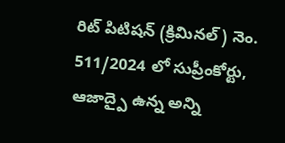రిట్ పిటిషన్ (క్రిమినల్) నెం. 511/2024 లో సుప్రీంకోర్టు, ఆజాద్పై ఉన్న అన్ని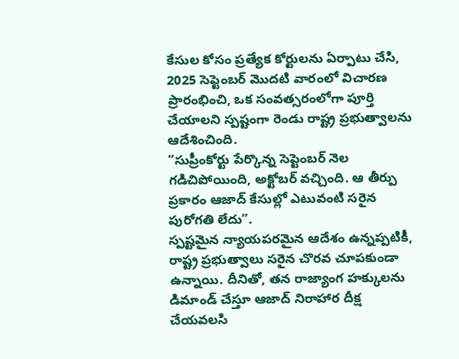కేసుల కోసం ప్రత్యేక కోర్టులను ఏర్పాటు చేసి, 2025 సెప్టెంబర్ మొదటి వారంలో విచారణ ప్రారంభించి, ఒక సంవత్సరంలోగా పూర్తి చేయాలని స్పష్టంగా రెండు రాష్ట్ర ప్రభుత్వాలను ఆదేశించింది.
“సుప్రీంకోర్టు పేర్కొన్న సెప్టెంబర్ నెల గడిచిపోయింది, అక్టోబర్ వచ్చింది. ఆ తీర్పు ప్రకారం ఆజాద్ కేసుల్లో ఎటువంటి సరైన పురోగతి లేదు”.
స్పష్టమైన న్యాయపరమైన ఆదేశం ఉన్నప్పటికీ, రాష్ట్ర ప్రభుత్వాలు సరైన చొరవ చూపకుండా ఉన్నాయి. దీనితో, తన రాజ్యాంగ హక్కులను డిమాండ్ చేస్తూ ఆజాద్ నిరాహార దీక్ష చేయవలసి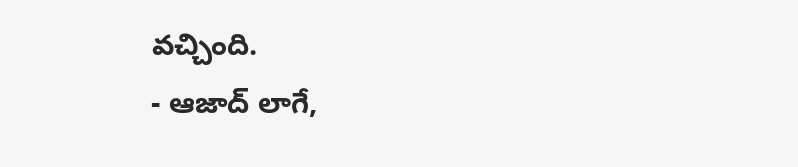వచ్చింది.
- ఆజాద్ లాగే,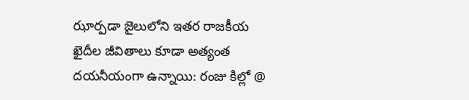ఝార్పడా జైలులోని ఇతర రాజకీయ ఖైదీల జీవితాలు కూడా అత్యంత దయనీయంగా ఉన్నాయి: రంజు కిల్లో @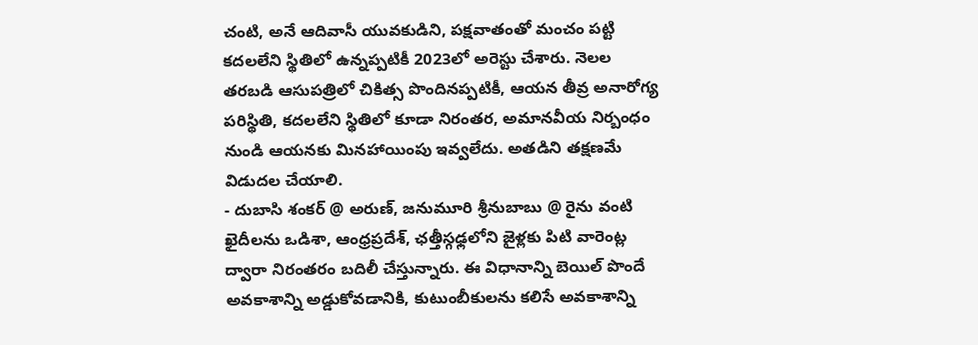చంటి, అనే ఆదివాసీ యువకుడిని, పక్షవాతంతో మంచం పట్టి కదలలేని స్థితిలో ఉన్నప్పటికీ 2023లో అరెస్టు చేశారు. నెలల తరబడి ఆసుపత్రిలో చికిత్స పొందినప్పటికీ, ఆయన తీవ్ర అనారోగ్య పరిస్థితి, కదలలేని స్థితిలో కూడా నిరంతర, అమానవీయ నిర్బంధం నుండి ఆయనకు మినహాయింపు ఇవ్వలేదు. అతడిని తక్షణమే విడుదల చేయాలి.
- దుబాసి శంకర్ @ అరుణ్, జనుమూరి శ్రీనుబాబు @ రైను వంటి ఖైదీలను ఒడిశా, ఆంధ్రప్రదేశ్, ఛత్తీస్గఢ్లలోని జైళ్లకు పిటి వారెంట్ల ద్వారా నిరంతరం బదిలీ చేస్తున్నారు. ఈ విధానాన్ని బెయిల్ పొందే అవకాశాన్ని అడ్డుకోవడానికి, కుటుంబీకులను కలిసే అవకాశాన్ని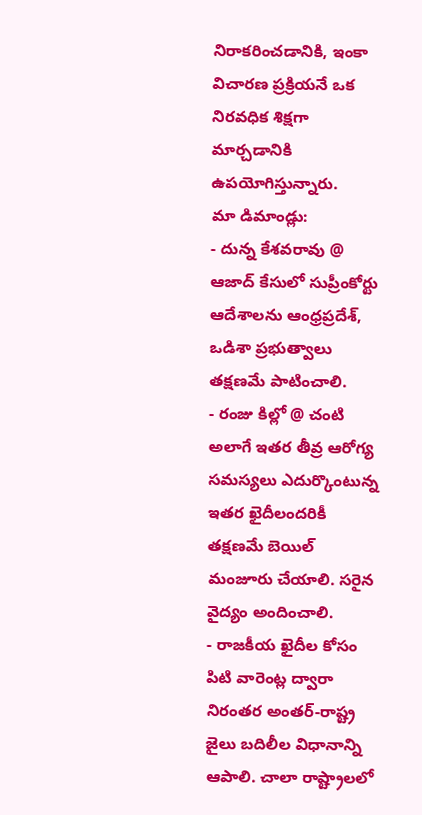నిరాకరించడానికి, ఇంకా విచారణ ప్రక్రియనే ఒక నిరవధిక శిక్షగా మార్చడానికి ఉపయోగిస్తున్నారు.
మా డిమాండ్లు:
- దున్న కేశవరావు @ ఆజాద్ కేసులో సుప్రీంకోర్టు ఆదేశాలను ఆంధ్రప్రదేశ్, ఒడిశా ప్రభుత్వాలు తక్షణమే పాటించాలి.
- రంజు కిల్లో @ చంటి అలాగే ఇతర తీవ్ర ఆరోగ్య సమస్యలు ఎదుర్కొంటున్న ఇతర ఖైదీలందరికీ తక్షణమే బెయిల్ మంజూరు చేయాలి. సరైన వైద్యం అందించాలి.
- రాజకీయ ఖైదీల కోసం పిటి వారెంట్ల ద్వారా నిరంతర అంతర్-రాష్ట్ర జైలు బదిలీల విధానాన్ని ఆపాలి. చాలా రాష్ట్రాలలో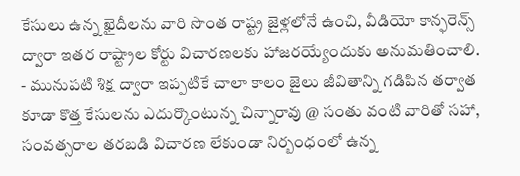కేసులు ఉన్న ఖైదీలను వారి సొంత రాష్ట్ర జైళ్లలోనే ఉంచి, వీడియో కాన్ఫరెన్స్ ద్వారా ఇతర రాష్ట్రాల కోర్టు విచారణలకు హాజరయ్యేందుకు అనుమతించాలి.
- మునుపటి శిక్ష ద్వారా ఇప్పటికే చాలా కాలం జైలు జీవితాన్ని గడిపిన తర్వాత కూడా కొత్త కేసులను ఎదుర్కొంటున్న చిన్నారావు @ సంతు వంటి వారితో సహా, సంవత్సరాల తరబడి విచారణ లేకుండా నిర్బంధంలో ఉన్న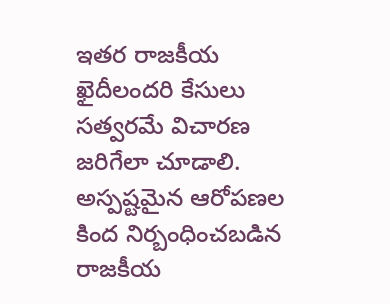ఇతర రాజకీయ ఖైదీలందరి కేసులు సత్వరమే విచారణ జరిగేలా చూడాలి.
అస్పష్టమైన ఆరోపణల కింద నిర్బంధించబడిన రాజకీయ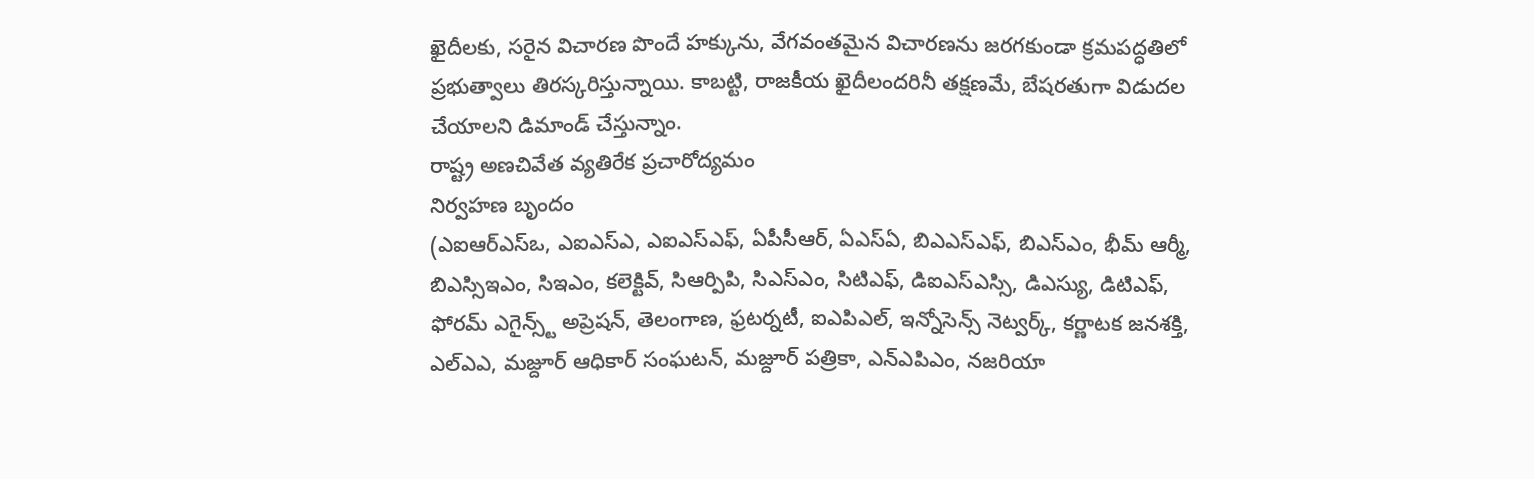ఖైదీలకు, సరైన విచారణ పొందే హక్కును, వేగవంతమైన విచారణను జరగకుండా క్రమపద్ధతిలో ప్రభుత్వాలు తిరస్కరిస్తున్నాయి. కాబట్టి, రాజకీయ ఖైదీలందరినీ తక్షణమే, బేషరతుగా విడుదల చేయాలని డిమాండ్ చేస్తున్నాం.
రాష్ట్ర అణచివేత వ్యతిరేక ప్రచారోద్యమం
నిర్వహణ బృందం
(ఎఐఆర్ఎస్ఒ, ఎఐఎస్ఎ, ఎఐఎస్ఎఫ్, ఏపీసీఆర్, ఏఎస్ఏ, బిఎఎస్ఎఫ్, బిఎస్ఎం, భీమ్ ఆర్మీ, బిఎస్సిఇఎం, సిఇఎం, కలెక్టివ్, సిఆర్పిపి, సిఎస్ఎం, సిటిఎఫ్, డిఐఎస్ఎస్సి, డిఎస్యు, డిటిఎఫ్, ఫోరమ్ ఎగైన్స్ట్ అప్రెషన్, తెలంగాణ, ఫ్రటర్నటీ, ఐఎపిఎల్, ఇన్నోసెన్స్ నెట్వర్క్, కర్ణాటక జనశక్తి, ఎల్ఎఎ, మజ్దూర్ ఆధికార్ సంఘటన్, మజ్దూర్ పత్రికా, ఎన్ఎపిఎం, నజరియా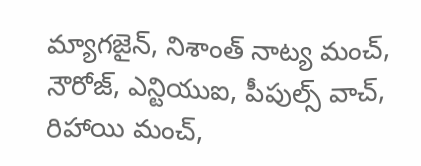మ్యాగజైన్, నిశాంత్ నాట్య మంచ్, నౌరోజ్, ఎన్టియుఐ, పీపుల్స్ వాచ్, రిహాయి మంచ్,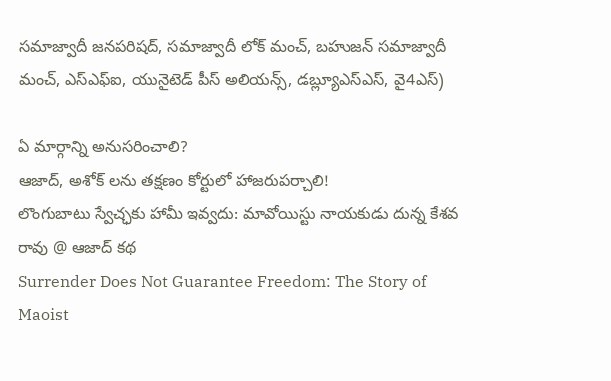సమాజ్వాదీ జనపరిషద్, సమాజ్వాదీ లోక్ మంచ్, బహుజన్ సమాజ్వాదీ మంచ్, ఎస్ఎఫ్ఐ, యునైటెడ్ పీస్ అలియన్స్, డబ్ల్యూఎస్ఎస్, వై4ఎస్)

ఏ మార్గాన్ని అనుసరించాలి?
ఆజాద్, అశోక్ లను తక్షణం కోర్టులో హాజరుపర్చాలి!
లొంగుబాటు స్వేచ్ఛకు హామీ ఇవ్వదు: మావోయిస్టు నాయకుడు దున్న కేశవ రావు @ ఆజాద్ కథ
Surrender Does Not Guarantee Freedom: The Story of Maoist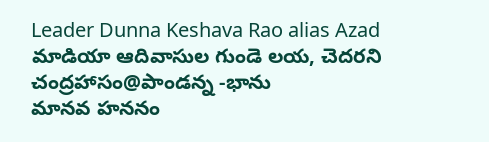Leader Dunna Keshava Rao alias Azad
మాడియా ఆదివాసుల గుండె లయ, చెదరని చంద్రహాసం@పాండన్న -భాను
మానవ హననం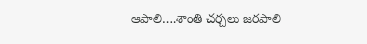ఆపాలి….శాంతి చర్చలు జరపాలి